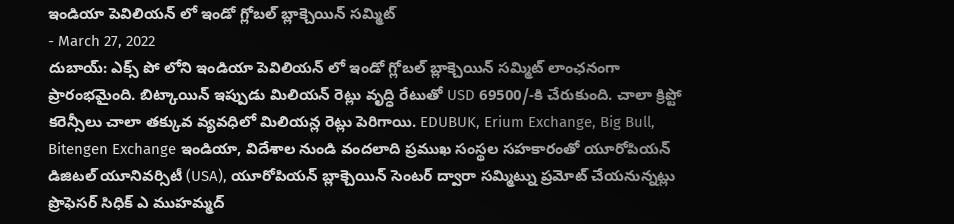ఇండియా పెవిలియన్ లో ఇండో గ్లోబల్ బ్లాక్చెయిన్ సమ్మిట్
- March 27, 2022
దుబాయ్: ఎక్స్ పో లోని ఇండియా పెవిలియన్ లో ఇండో గ్లోబల్ బ్లాక్చెయిన్ సమ్మిట్ లాంఛనంగా ప్రారంభమైంది. బిట్కాయిన్ ఇప్పుడు మిలియన్ రెట్లు వృద్ధి రేటుతో USD 69500/-కి చేరుకుంది. చాలా క్రిప్టో కరెన్సీలు చాలా తక్కువ వ్యవధిలో మిలియన్ల రెట్లు పెరిగాయి. EDUBUK, Erium Exchange, Big Bull, Bitengen Exchange ఇండియా, విదేశాల నుండి వందలాది ప్రముఖ సంస్థల సహకారంతో యూరోపియన్ డిజిటల్ యూనివర్సిటీ (USA), యూరోపియన్ బ్లాక్చెయిన్ సెంటర్ ద్వారా సమ్మిట్ను ప్రమోట్ చేయనున్నట్లు ప్రొఫెసర్ సిధిక్ ఎ ముహమ్మద్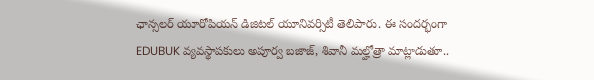ఛాన్సలర్ యూరోపియన్ డిజిటల్ యూనివర్సిటీ తెలిపారు. ఈ సందర్భంగా EDUBUK వ్యవస్థాపకులు అపూర్వ బజాజ్, శివానీ మల్హోత్రా మాట్లాడుతూ..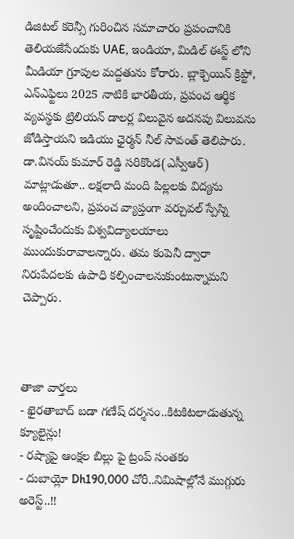డిజిటల్ కరెన్సీ గురించిన సమాచారం ప్రపంచానికి తెలియజేసేందుకు UAE, ఇండియా, మిడిల్ ఈస్ట్ లోని మీడియా గ్రూపుల మద్దతును కోరారు. బ్లాక్చెయిన్ క్రిప్టో, ఎన్ఎఫ్టిలు 2025 నాటికి భారతీయ, ప్రపంచ ఆర్థిక వ్యవస్థకు ట్రిలియన్ డాలర్ల విలువైన అదనపు విలువను జోడిస్తాయని ఇడియు ఛైర్మన్ నీల్ సావంత్ తెలిపారు. డా.వినయ్ కుమార్ రెడ్డి సరికొండ(ఎస్వీఆర్) మాట్లాడుతూ.. లక్షలాది మంది పిల్లలకు విద్యను అందించాలని, ప్రపంచ వ్యాప్తంగా వర్చువల్ స్పేస్ని సృష్టించేందుకు విశ్వవిద్యాలయాలు ముందుకురావాలన్నారు. తమ కంపెనీ ద్వారా నిరుపేదలకు ఉపాధి కల్పించాలనుకుంటున్నామని చెప్పారు.



తాజా వార్తలు
- ఖైరతాబాద్ బడా గణేష్ దర్శనం..కిటకిటలాడుతున్న క్యూలైన్లు!
- రష్యాపై ఆంక్షల బిల్లు పై ట్రంప్ సంతకం
- దుబాయ్లో Dh190,000 చోరీ..నిమిషాల్లోనే ముగ్గురు అరెస్ట్..!!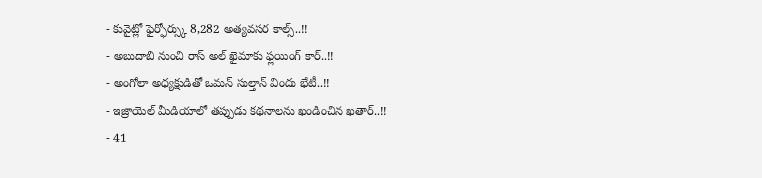- కువైట్లో ఫైర్ఫోర్స్కు 8,282 అత్యవసర కాల్స్..!!
- అబుదాబి నుంచి రాస్ అల్ ఖైమాకు ఫ్లయింగ్ కార్..!!
- అంగోలా అధ్యక్షుడితో ఒమన్ సుల్తాన్ విందు భేటీ..!!
- ఇజ్రాయెల్ మీడియాలో తప్పుడు కథనాలను ఖండించిన ఖతార్..!!
- 41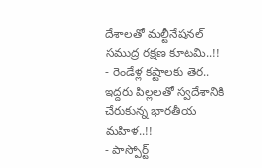దేశాలతో మల్టీనేషనల్ సముద్ర రక్షణ కూటమి..!!
- రెండేళ్ల కష్టాలకు తెర.. ఇద్దరు పిల్లలతో స్వదేశానికి చేరుకున్న భారతీయ మహిళ..!!
- పాస్పోర్ట్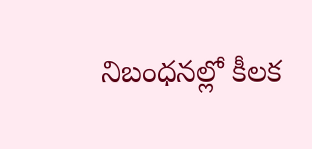నిబంధనల్లో కీలక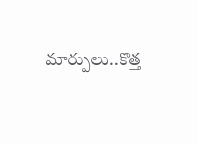మార్పులు..కొత్త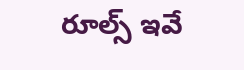రూల్స్ ఇవే